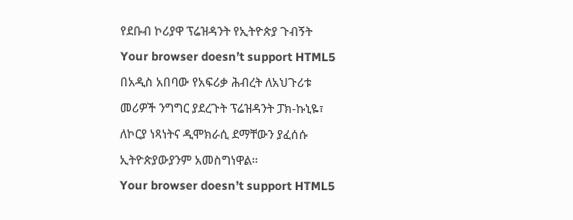የደቡብ ኮሪያዋ ፕሬዝዳንት የኢትዮጵያ ጉብኝት
Your browser doesn’t support HTML5
በአዲስ አበባው የአፍሪቃ ሕብረት ለአህጉሪቱ መሪዎች ንግግር ያደረጉት ፕሬዝዳንት ፓክ-ኩኒዬ፣ ለኮርያ ነጻነትና ዲሞክራሲ ደማቸውን ያፈሰሱ ኢትዮጵያውያንም አመስግነዋል።
Your browser doesn’t support HTML5